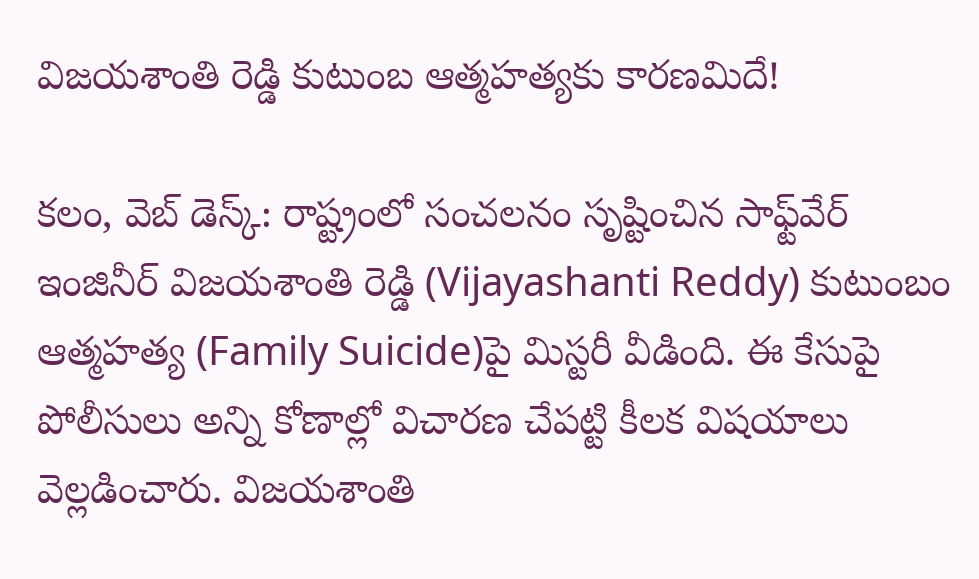విజ‌య‌శాంతి రెడ్డి కుటుంబ‌ ఆత్మ‌హ‌త్య‌కు కార‌ణ‌మిదే!

క‌లం, వెబ్ డెస్క్‌: రాష్ట్రంలో సంచ‌ల‌నం సృష్టించిన సాఫ్ట్‌వేర్ ఇంజినీర్ విజ‌య‌శాంతి రెడ్డి (Vijayashanti Reddy) కుటుంబం ఆత్మ‌హ‌త్య‌ (Family Suicide)పై మిస్ట‌రీ వీడింది. ఈ కేసుపై పోలీసులు అన్ని కోణాల్లో విచార‌ణ చేప‌ట్టి కీల‌క విష‌యాలు వెల్ల‌డించారు. విజ‌య‌శాంతి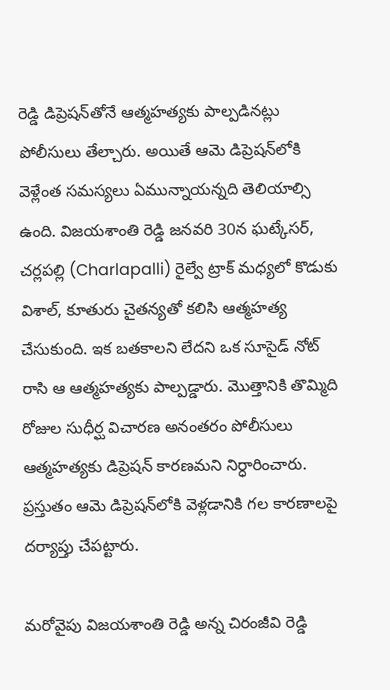రెడ్డి డిప్రెష‌న్‌తోనే ఆత్మ‌హ‌త్య‌కు పాల్ప‌డిన‌ట్లు పోలీసులు తేల్చారు. అయితే ఆమె డిప్రెష‌న్‌లోకి వెళ్లేంత స‌మ‌స్య‌లు ఏమున్నాయ‌న్న‌ది తెలియాల్సి ఉంది. విజ‌య‌శాంతి రెడ్డి జ‌న‌వ‌రి 30న ఘ‌ట్కేస‌ర్‌, చ‌ర్లప‌ల్లి (Charlapalli) రైల్వే ట్రాక్ మ‌ధ్య‌లో కొడుకు విశాల్‌, కూతురు చైత‌న్య‌తో క‌లిసి ఆత్మ‌హ‌త్య చేసుకుంది. ఇక బ‌త‌కాల‌ని లేద‌ని ఒక సూసైడ్ నోట్ రాసి ఆ ఆత్మ‌హ‌త్య‌కు పాల్ప‌డ్డారు. మొత్తానికి తొమ్మిది రోజుల సుధీర్ఘ విచార‌ణ అనంత‌రం పోలీసులు ఆత్మ‌హ‌త్య‌కు డిప్రెష‌న్ కార‌ణ‌మ‌ని నిర్ధారించారు. ప్ర‌స్తుతం ఆమె డిప్రెష‌న్‌లోకి వెళ్ల‌డానికి గ‌ల కార‌ణాల‌పై ద‌ర్యాప్తు చేప‌ట్టారు.

మ‌రోవైపు విజ‌య‌శాంతి రెడ్డి అన్న చిరంజీవి రెడ్డి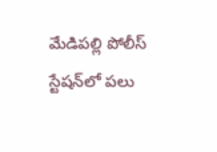మేడిప‌ల్లి పోలీస్ స్టేష‌న్‌లో ప‌లు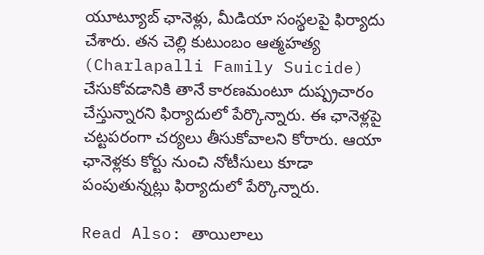యూట్యూబ్ ఛానెళ్లు, మీడియా సంస్థ‌ల‌పై ఫిర్యాదు చేశారు. త‌న చెల్లి కుటుంబం ఆత్మ‌హ‌త్య (Charlapalli Family Suicide) చేసుకోవ‌డానికి తానే కార‌ణ‌మంటూ దుష్ప్ర‌చారం చేస్తున్నార‌ని ఫిర్యాదులో పేర్కొన్నారు. ఈ ఛానెళ్ల‌పై చ‌ట్ట‌ప‌రంగా చ‌ర్య‌లు తీసుకోవాల‌ని కోరారు. ఆయా ఛానెళ్ల‌కు కోర్టు నుంచి నోటీసులు కూడా పంపుతున్న‌ట్లు ఫిర్యాదులో పేర్కొన్నారు.

Read Also: తాయిలాలు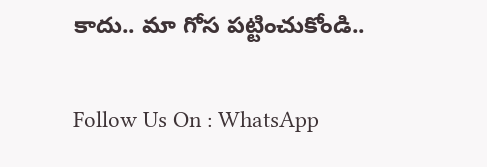కాదు.. మా గోస పట్టించుకోండి..

Follow Us On : WhatsApp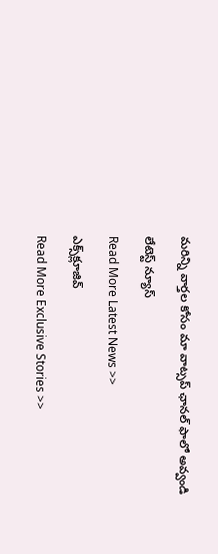మ‌రిన్ని వార్త‌ల కోసం మా వాట్స‌ప్ ఛాన‌ల్ ఫాలో అవ్వండి

లేటెస్ట్ న్యూస్‌

Read More Latest News >>

ఎక్స్‌క్లూజివ్‌

Read More Exclusive Stories >>